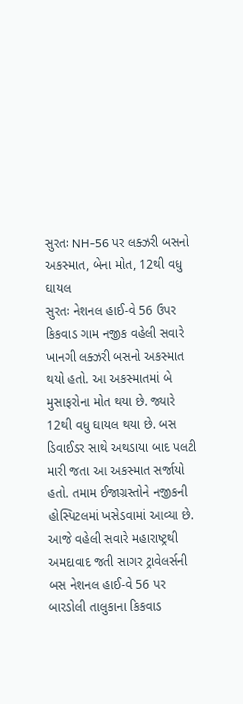સુરતઃ NH-56 પર લક્ઝરી બસનો અકસ્માત, બેના મોત, 12થી વધુ ઘાયલ
સુરતઃ નેશનલ હાઈ-વે 56 ઉપર કિકવાડ ગામ નજીક વહેલી સવારે ખાનગી લક્ઝરી બસનો અકસ્માત થયો હતો. આ અકસ્માતમાં બે મુસાફરોના મોત થયા છે. જ્યારે 12થી વધુ ઘાયલ થયા છે. બસ ડિવાઈડર સાથે અથડાયા બાદ પલટી મારી જતા આ અકસ્માત સર્જાયો હતો. તમામ ઈજાગ્રસ્તોને નજીકની હોસ્પિટલમાં ખસેડવામાં આવ્યા છે.
આજે વહેલી સવારે મહારાષ્ટ્રથી અમદાવાદ જતી સાગર ટ્રાવેલર્સની બસ નેશનલ હાઈ-વે 56 પર બારડોલી તાલુકાના કિકવાડ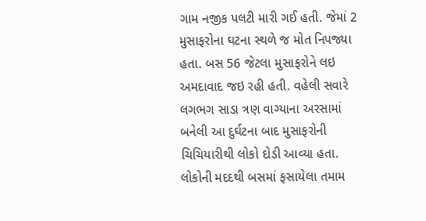ગામ નજીક પલટી મારી ગઈ હતી. જેમાં 2 મુસાફરોના ઘટના સ્થળે જ મોત નિપજ્યા હતા. બસ 56 જેટલા મુસાફરોને લઇ અમદાવાદ જઇ રહી હતી. વહેલી સવારે લગભગ સાડા ત્રણ વાગ્યાના અરસામાં બનેલી આ દુર્ઘટના બાદ મુસાફરોની ચિચિયારીથી લોકો દોડી આવ્યા હતા.
લોકોની મદદથી બસમાં ફસાયેલા તમામ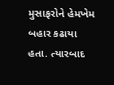મુસાફરોને હેમખેમ બહાર કઢાયા હતા. ત્યારબાદ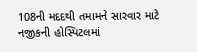108ની મદદથી તમામને સારવાર માટે નજીકની હોસ્પિટલમાં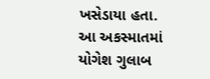ખસેડાયા હતા. આ અકસ્માતમાં યોગેશ ગુલાબ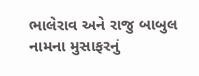ભાલેરાવ અને રાજુ બાબુલ નામના મુસાફરનું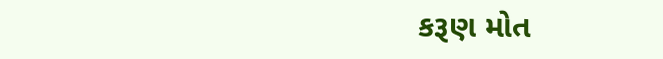કરૂણ મોત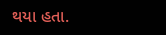થયા હતા.